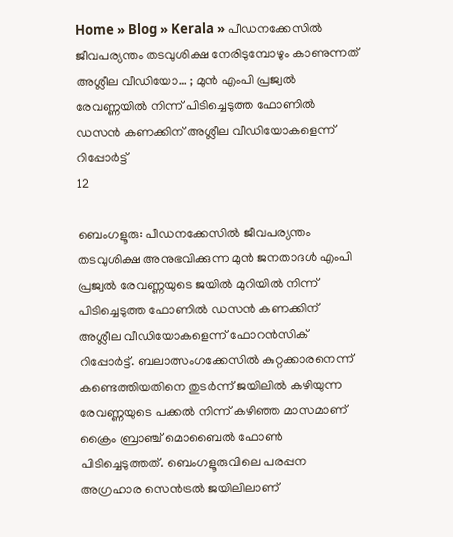Home » Blog » Kerala » പീഡനക്കേസിൽ ജീവപര്യന്തം തടവുശിക്ഷ നേരിടുമ്പോഴും കാണുന്നത് അശ്ലീല വീ‍ഡിയോ… ; മുൻ എംപി പ്രജ്വൽ രേവണ്ണയിൽ നിന്ന് പിടിച്ചെടുത്ത ഫോണില്‍ ഡസന്‍ കണക്കിന് അശ്ലീല വീഡിയോകളെന്ന് റിപ്പോര്‍ട്ട്
12

ബെംഗളൂരു: പീഡനക്കേസിൽ ജീവപര്യന്തം തടവുശിക്ഷ അനുഭവിക്കുന്ന മുൻ ജനതാദൾ എംപി പ്രജ്വൽ രേവണ്ണയുടെ ജയിൽ മുറിയിൽ നിന്ന് പിടിച്ചെടുത്ത ഫോണിൽ ഡസൻ കണക്കിന് അശ്ലീല വീഡിയോകളെന്ന് ഫോറൻസിക് റിപ്പോർട്ട്. ബലാത്സംഗക്കേസിൽ കുറ്റക്കാരനെന്ന് കണ്ടെത്തിയതിനെ തുടർന്ന് ജയിലിൽ കഴിയുന്ന രേവണ്ണയുടെ പക്കൽ നിന്ന് കഴിഞ്ഞ മാസമാണ് ക്രൈം ബ്രാഞ്ച് മൊബൈൽ ഫോൺ പിടിച്ചെടുത്തത്. ബെംഗളൂരുവിലെ പരപ്പന അഗ്രഹാര സെൻട്രൽ ജയിലിലാണ്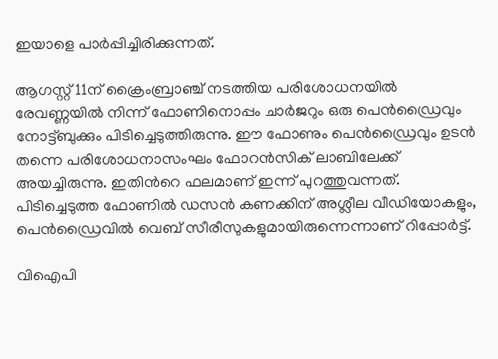ഇയാളെ പാർപ്പിച്ചിരിക്കുന്നത്.

ആഗസ്റ്റ് 11ന് ക്രൈംബ്രാഞ്ച് നടത്തിയ പരിശോധനയിൽ രേവണ്ണയിൽ നിന്ന് ഫോണിനൊപ്പം ചാർജറും ഒരു പെൻഡ്രൈവും നോട്ട്ബുക്കും പിടിച്ചെടുത്തിരുന്നു. ഈ ഫോണും പെൻഡ്രൈവും ഉടൻ തന്നെ പരിശോധനാസംഘം ഫോറൻസിക് ലാബിലേക്ക് അയച്ചിരുന്നു. ഇതിന്‍റെ ഫലമാണ് ഇന്ന് പുറത്തുവന്നത്. പിടിച്ചെടുത്ത ഫോണിൽ ഡസൻ കണക്കിന് അശ്ലീല വീഡിയോകളും, പെൻഡ്രൈവിൽ വെബ് സീരീസുകളുമായിരുന്നെന്നാണ് റിപ്പോർട്ട്.

വിഐപി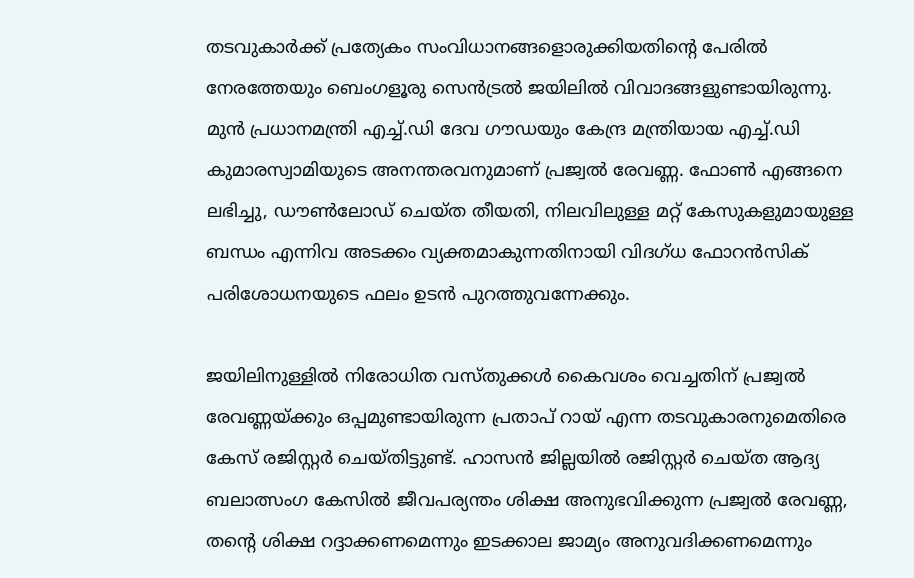തടവുകാർക്ക് പ്രത്യേകം സംവിധാനങ്ങളൊരുക്കിയതിന്‍റെ പേരിൽ നേരത്തേയും ബെംഗളൂരു സെൻട്രൽ ജയിലിൽ വിവാദങ്ങളുണ്ടായിരുന്നു. മുൻ പ്രധാനമന്ത്രി എച്ച്.ഡി ദേവ ഗൗഡയും കേന്ദ്ര മന്ത്രിയായ എച്ച്.ഡി കുമാരസ്വാമിയുടെ അനന്തരവനുമാണ് പ്രജ്വൽ രേവണ്ണ. ഫോണ്‍ എങ്ങനെ ലഭിച്ചു, ഡൗൺലോഡ് ചെയ്ത തീയതി, നിലവിലുള്ള മറ്റ് കേസുകളുമായുള്ള ബന്ധം എന്നിവ അടക്കം വ്യക്തമാകുന്നതിനായി വിദഗ്ധ ഫോറൻസിക് പരിശോധനയുടെ ഫലം ഉടൻ പുറത്തുവന്നേക്കും.

ജയിലിനുള്ളിൽ നിരോധിത വസ്തുക്കൾ കൈവശം വെച്ചതിന് പ്രജ്വൽ രേവണ്ണയ്ക്കും ഒപ്പമുണ്ടായിരുന്ന പ്രതാപ് റായ് എന്ന തടവുകാരനുമെതിരെ കേസ് രജിസ്റ്റർ ചെയ്തിട്ടുണ്ട്. ഹാസൻ ജില്ലയിൽ രജിസ്റ്റർ ചെയ്ത ആദ്യ ബലാത്സംഗ കേസിൽ ജീവപര്യന്തം ശിക്ഷ അനുഭവിക്കുന്ന പ്രജ്വൽ രേവണ്ണ, തന്റെ ശിക്ഷ റദ്ദാക്കണമെന്നും ഇടക്കാല ജാമ്യം അനുവദിക്കണമെന്നും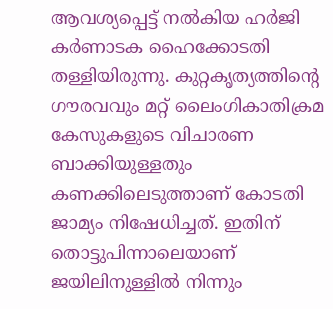ആവശ്യപ്പെട്ട് നൽകിയ ഹർജി കർണാടക ഹൈക്കോടതി തള്ളിയിരുന്നു. കുറ്റകൃത്യത്തിന്റെ ഗൗരവവും മറ്റ് ലൈംഗികാതിക്രമ കേസുകളുടെ വിചാരണ ബാക്കിയുള്ളതും കണക്കിലെടുത്താണ് കോടതി ജാമ്യം നിഷേധിച്ചത്. ഇതിന് തൊട്ടുപിന്നാലെയാണ് ജയിലിനുള്ളിൽ നിന്നും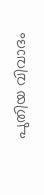പുതിയ വിവാദം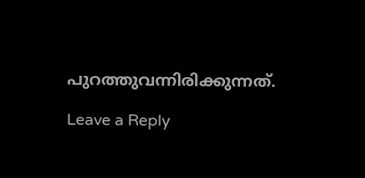പുറത്തുവന്നിരിക്കുന്നത്.

Leave a Reply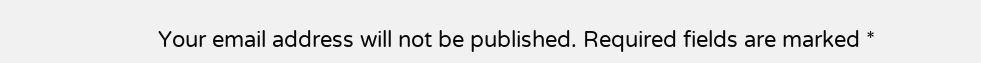Your email address will not be published. Required fields are marked *